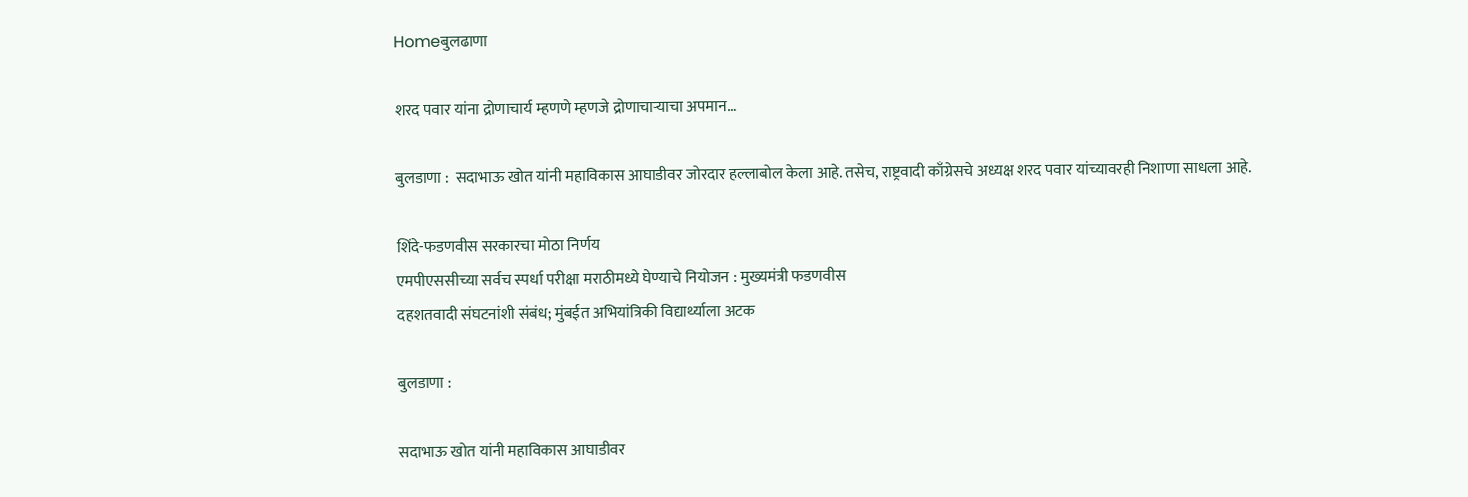Homeबुलढाणा

शरद पवार यांना द्रोणाचार्य म्हणणे म्हणजे द्रोणाचाऱ्याचा अपमान…

बुलडाणा :  सदाभाऊ खोत यांनी महाविकास आघाडीवर जोरदार हल्लाबोल केला आहे. तसेच, राष्ट्रवादी काँग्रेसचे अध्यक्ष शरद पवार यांच्यावरही निशाणा साधला आहे.

शिंदे-फडणवीस सरकारचा मोठा निर्णय
एमपीएससीच्या सर्वच स्पर्धा परीक्षा मराठीमध्ये घेण्याचे नियोजन : मुख्यमंत्री फडणवीस
दहशतवादी संघटनांशी संबंध; मुंबईत अभियांत्रिकी विद्यार्थ्याला अटक

बुलडाणा :

सदाभाऊ खोत यांनी महाविकास आघाडीवर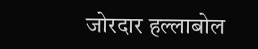जोरदार हल्लाबोल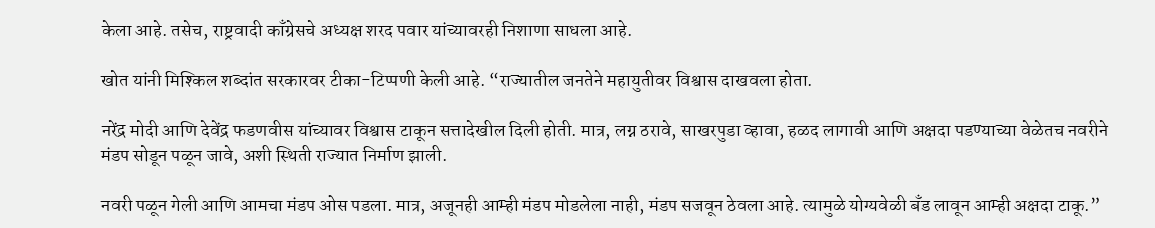केला आहे. तसेच, राष्ट्रवादी काँग्रेसचे अध्यक्ष शरद पवार यांच्यावरही निशाणा साधला आहे.

खोत यांनी मिश्किल शब्दांत सरकारवर टीका-टिप्पणी केली आहे. “राज्यातील जनतेने महायुतीवर विश्वास दाखवला होता.

नरेंद्र मोदी आणि देवेंद्र फडणवीस यांच्यावर विश्वास टाकून सत्तादेखील दिली होती. मात्र, लग्न ठरावे, साखरपुडा व्हावा, हळद लागावी आणि अक्षदा पडण्याच्या वेळेतच नवरीने मंडप सोडून पळून जावे, अशी स्थिती राज्यात निर्माण झाली.

नवरी पळून गेली आणि आमचा मंडप ओस पडला. मात्र, अजूनही आम्ही मंडप मोडलेला नाही, मंडप सजवून ठेवला आहे. त्यामुळे योग्यवेळी बँड लावून आम्ही अक्षदा टाकू.”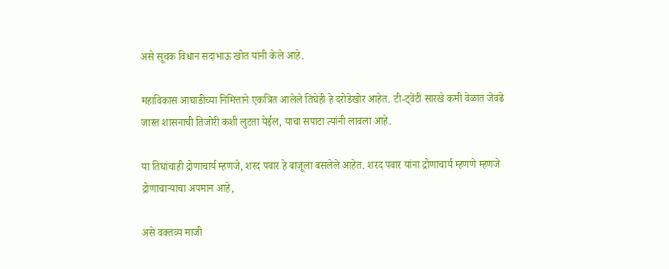असे सूचक विधान सदाभाऊ खोत यांनी केले आहे.

महाविकास आघाडीच्या निमित्ताने एकत्रित आलेले तिघेही हे दरोडेखोर आहेत. टी-ट्वेंटी सारखे कमी वेळात जेवढे जास्त शासनाची तिजोरी कशी लुटता येईल, याचा सपाटा त्यांनी लावला आहे.

या तिघांचाही द्रोणाचार्य म्हणजे, शरद पवार हे बाजूला बसलेले आहेत. शरद पवार यांना द्रोणाचार्य म्हणणे म्हणजे द्रोणाचाऱ्याचा अपमान आहे,

असे वक्तव्य माजी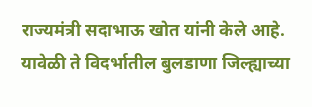राज्यमंत्री सदाभाऊ खोत यांनी केले आहे. यावेळी ते विदर्भातील बुलडाणा जिल्ह्याच्या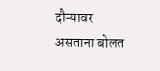दौऱ्यावर असताना बोलत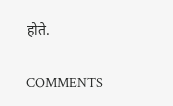होते.

COMMENTS